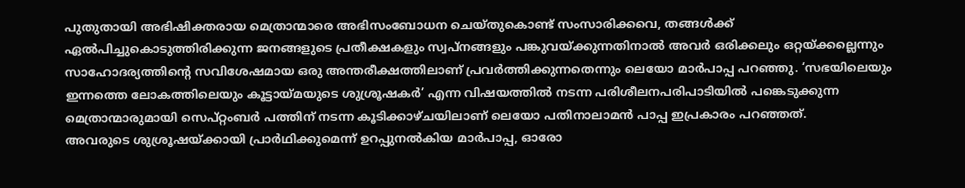പുതുതായി അഭിഷിക്തരായ മെത്രാന്മാരെ അഭിസംബോധന ചെയ്തുകൊണ്ട് സംസാരിക്കവെ, തങ്ങൾക്ക് ഏൽപിച്ചുകൊടുത്തിരിക്കുന്ന ജനങ്ങളുടെ പ്രതീക്ഷകളും സ്വപ്നങ്ങളും പങ്കുവയ്ക്കുന്നതിനാൽ അവർ ഒരിക്കലും ഒറ്റയ്ക്കല്ലെന്നും സാഹോദര്യത്തിന്റെ സവിശേഷമായ ഒരു അന്തരീക്ഷത്തിലാണ് പ്രവർത്തിക്കുന്നതെന്നും ലെയോ മാർപാപ്പ പറഞ്ഞു. ‘സഭയിലെയും ഇന്നത്തെ ലോകത്തിലെയും കൂട്ടായ്മയുടെ ശുശ്രൂഷകർ’ എന്ന വിഷയത്തിൽ നടന്ന പരിശീലനപരിപാടിയിൽ പങ്കെടുക്കുന്ന മെത്രാന്മാരുമായി സെപ്റ്റംബർ പത്തിന് നടന്ന കൂടിക്കാഴ്ചയിലാണ് ലെയോ പതിനാലാമൻ പാപ്പ ഇപ്രകാരം പറഞ്ഞത്.
അവരുടെ ശുശ്രൂഷയ്ക്കായി പ്രാർഥിക്കുമെന്ന് ഉറപ്പുനൽകിയ മാർപാപ്പ, ഓരോ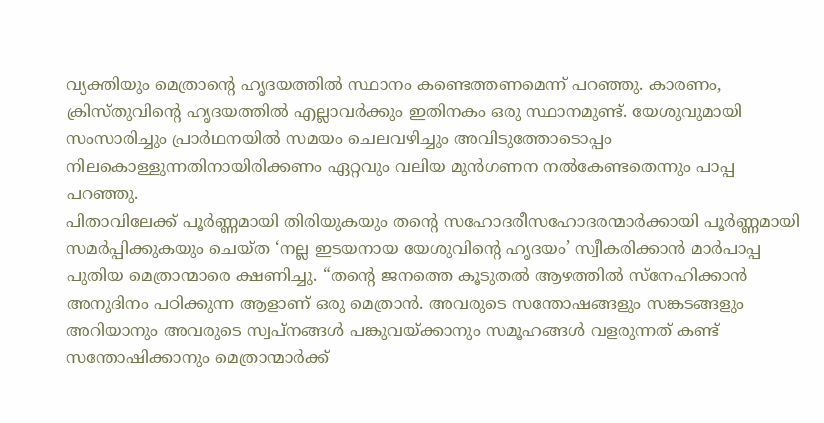വ്യക്തിയും മെത്രാന്റെ ഹൃദയത്തിൽ സ്ഥാനം കണ്ടെത്തണമെന്ന് പറഞ്ഞു. കാരണം, ക്രിസ്തുവിന്റെ ഹൃദയത്തിൽ എല്ലാവർക്കും ഇതിനകം ഒരു സ്ഥാനമുണ്ട്. യേശുവുമായി സംസാരിച്ചും പ്രാർഥനയിൽ സമയം ചെലവഴിച്ചും അവിടുത്തോടൊപ്പം നിലകൊള്ളുന്നതിനായിരിക്കണം ഏറ്റവും വലിയ മുൻഗണന നൽകേണ്ടതെന്നും പാപ്പ പറഞ്ഞു.
പിതാവിലേക്ക് പൂർണ്ണമായി തിരിയുകയും തന്റെ സഹോദരീസഹോദരന്മാർക്കായി പൂർണ്ണമായി സമർപ്പിക്കുകയും ചെയ്ത ‘നല്ല ഇടയനായ യേശുവിന്റെ ഹൃദയം’ സ്വീകരിക്കാൻ മാർപാപ്പ പുതിയ മെത്രാന്മാരെ ക്ഷണിച്ചു. “തന്റെ ജനത്തെ കൂടുതൽ ആഴത്തിൽ സ്നേഹിക്കാൻ അനുദിനം പഠിക്കുന്ന ആളാണ് ഒരു മെത്രാൻ. അവരുടെ സന്തോഷങ്ങളും സങ്കടങ്ങളും അറിയാനും അവരുടെ സ്വപ്നങ്ങൾ പങ്കുവയ്ക്കാനും സമൂഹങ്ങൾ വളരുന്നത് കണ്ട് സന്തോഷിക്കാനും മെത്രാന്മാർക്ക്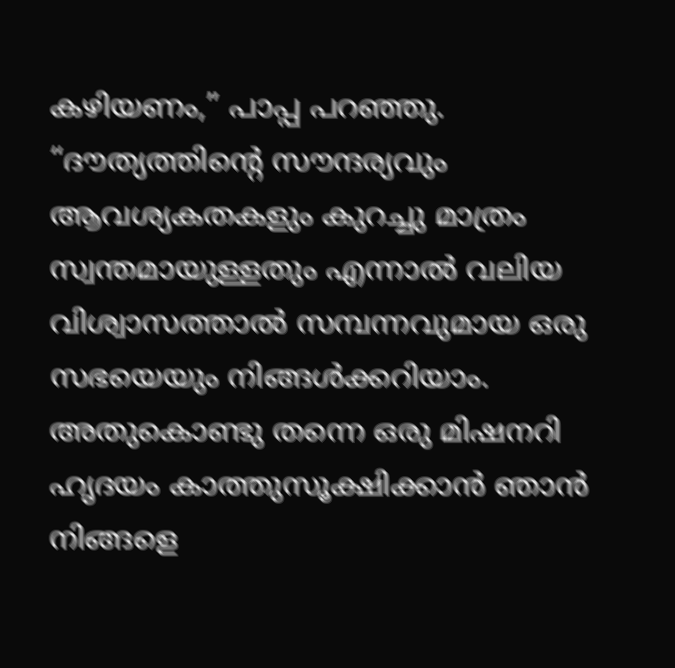കഴിയണം,” പാപ്പ പറഞ്ഞു.
“ദൗത്യത്തിന്റെ സൗന്ദര്യവും ആവശ്യകതകളും കുറച്ചു മാത്രം സ്വന്തമായുള്ളതും എന്നാൽ വലിയ വിശ്വാസത്താൽ സമ്പന്നവുമായ ഒരു സഭയെയും നിങ്ങൾക്കറിയാം. അതുകൊണ്ടു തന്നെ ഒരു മിഷനറി ഹൃദയം കാത്തുസൂക്ഷിക്കാൻ ഞാൻ നിങ്ങളെ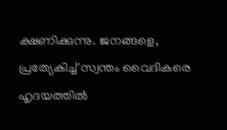ക്ഷണിക്കുന്നു. ജനങ്ങളെ, പ്രത്യേകിച്ച് സ്വന്തം വൈദികരെ ഹൃദയത്തിൽ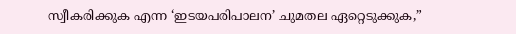സ്വീകരിക്കുക എന്ന ‘ഇടയപരിപാലന’ ചുമതല ഏറ്റെടുക്കുക,”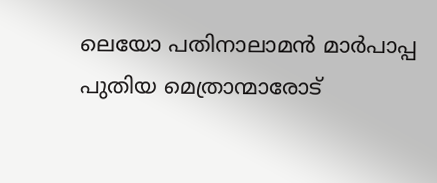ലെയോ പതിനാലാമൻ മാർപാപ്പ പുതിയ മെത്രാന്മാരോട്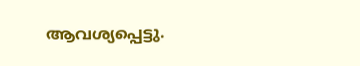ആവശ്യപ്പെട്ടു.